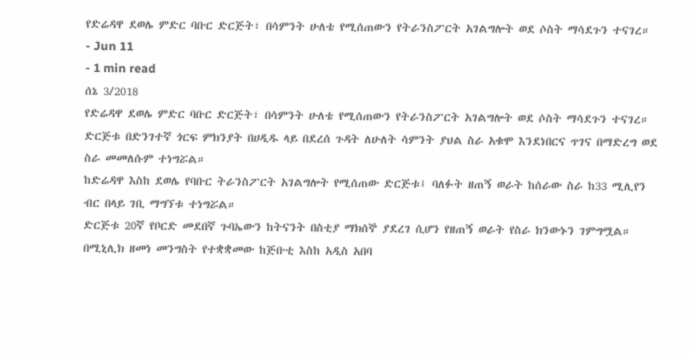የድሬዳዋ ደወሌ ምድር ባቡር ድርጅት፣ በሳምንት ሁለቴ የሚሰጠውን የትራንስፖርት አገልግሎት ወደ ሶስት ማሳደጉን ተናገረ።
- Jun 11
- 1 min read
ሰኔ 3/2018
የድሬዳዋ ደወሌ ምድር ባቡር ድርጅት፣ በሳምንት ሁለቴ የሚሰጠውን የትራንስፖርት አገልግሎት ወደ ሶስት ማሳደጉን ተናገረ።
ድርጅቱ በድንገተኛ ጎርፍ ምክንያት በሀዲዱ ላይ በደረሰ ጉዳት ለሁለት ሳምንት ያህል ስራ አቁሞ እንደነበርና ጥገና በማድረግ ወደ ስራ መመለሱም ተነግሯል።
ከድሬዳዋ እስከ ደወሌ የባቡር ትራንስፖርት አገልግሎት የሚሰጠው ድርጅቱ፤ ባለፉት ዘጠኝ ወራት ከሰራው ስራ ከ33 ሚሊየን ብር በላይ ገቢ ማግኘቱ ተነግሯል።
ድርጅቱ 20ኛ የቦርድ መደበኛ ጉባኤውን ከትናንት በስቲያ ማክሰኞ ያደረገ ሲሆን የዘጠኝ ወራት የስራ ክንውኑን ገምግሟል።
በሚኒሊክ ዘመነ መንግስት የተቋቋመው ከጅቡቲ እስከ አዲስ አበባ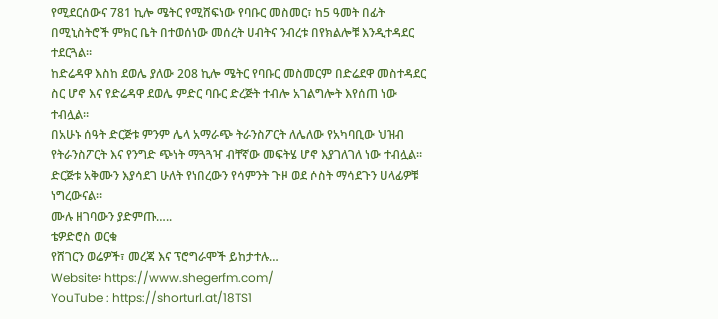የሚደርሰውና 781 ኪሎ ሜትር የሚሸፍነው የባቡር መስመር፣ ከ5 ዓመት በፊት በሚኒስትሮች ምክር ቤት በተወሰነው መሰረት ሀብትና ንብረቱ በየክልሎቹ እንዲተዳደር ተደርጓል።
ከድሬዳዋ እስከ ደወሌ ያለው 208 ኪሎ ሜትር የባቡር መስመርም በድሬደዋ መስተዳደር ስር ሆኖ እና የድሬዳዋ ደወሌ ምድር ባቡር ድረጅት ተብሎ አገልግሎት እየሰጠ ነው ተብሏል።
በአሁኑ ሰዓት ድርጅቱ ምንም ሌላ አማራጭ ትራንስፖርት ለሌለው የአካባቢው ህዝብ የትራንስፖርት እና የንግድ ጭነት ማጓጓዣ ብቸኛው መፍትሄ ሆኖ እያገለገለ ነው ተብሏል።
ድርጅቱ አቅሙን እያሳደገ ሁለት የነበረውን የሳምንት ጉዞ ወደ ሶስት ማሳደጉን ሀላፊዎቹ ነግረውናል።
ሙሉ ዘገባውን ያድምጡ…..
ቴዎድሮስ ወርቁ
የሸገርን ወሬዎች፣ መረጃ እና ፕሮግራሞች ይከታተሉ…
Website፡ https://www.shegerfm.com/
YouTube : https://shorturl.at/18TS1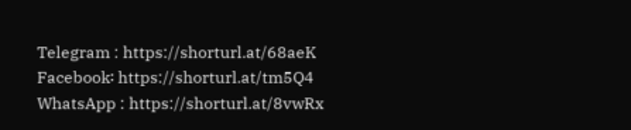Telegram : https://shorturl.at/68aeK
Facebook፡ https://shorturl.at/tm5Q4
WhatsApp : https://shorturl.at/8vwRx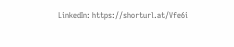LinkedIn: https://shorturl.at/Vfe6i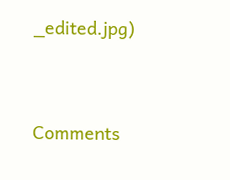_edited.jpg)




Comments